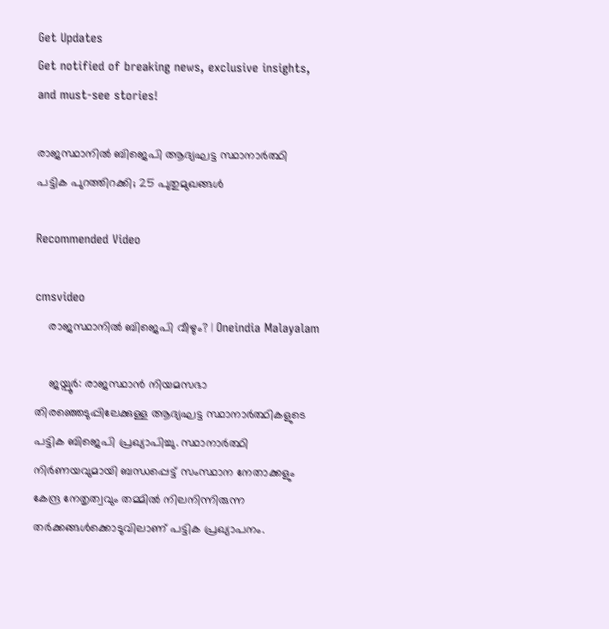Get Updates
Get notified of breaking news, exclusive insights, and must-see stories!

രാജസ്ഥാനിൽ ബിജെപി ആദ്യഘട്ട സ്ഥാനാർത്ഥി പട്ടിക പുറത്തിറക്കി; 25 പുതുമുഖങ്ങൾ

Recommended Video

cmsvideo
    രാജസ്ഥാനിൽ ബിജെപി വീഴും? | Oneindia Malayalam

    ജയ്പൂർ: രാജസ്ഥാൻ നിയമസഭാ തിരഞ്ഞെടുപ്പിലേക്കുള്ള ആദ്യഘട്ട സ്ഥാനാർത്ഥികളുടെ പട്ടിക ബിജെപി പ്രഖ്യാപിച്ചു. സ്ഥാനാർത്ഥി നിർണയവുമായി ബന്ധപ്പെട്ട് സംസ്ഥാന നേതാക്കളും കേന്ദ്ര നേതൃത്വവും തമ്മിൽ നിലനിന്നിരുന്ന തർക്കങ്ങൾക്കൊടുവിലാണ് പട്ടിക പ്രഖ്യാപനം.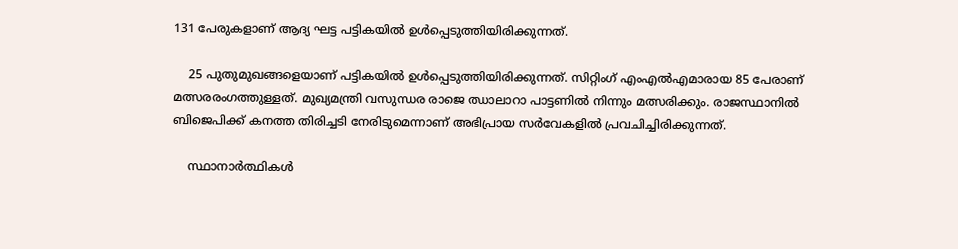131 പേരുകളാണ് ആദ്യ ഘട്ട പട്ടികയിൽ ഉൾപ്പെടുത്തിയിരിക്കുന്നത്.

    25 പുതുമുഖങ്ങളെയാണ് പട്ടികയിൽ ഉൾപ്പെടുത്തിയിരിക്കുന്നത്. സിറ്റിംഗ് എംഎൽഎമാരായ 85 പേരാണ് മത്സരരംഗത്തുള്ളത്. മുഖ്യമന്ത്രി വസുന്ധര രാജെ ഝാലാറാ പാട്ടണിൽ നിന്നും മത്സരിക്കും. രാജസ്ഥാനിൽ ബിജെപിക്ക് കനത്ത തിരിച്ചടി നേരിടുമെന്നാണ് അഭിപ്രായ സർവേകളിൽ പ്രവചിച്ചിരിക്കുന്നത്.

    സ്ഥാനാർത്ഥികൾ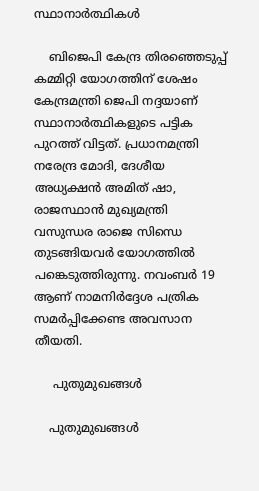സ്ഥാനാർത്ഥികൾ

    ബിജെപി കേന്ദ്ര തിരഞ്ഞെടുപ്പ് കമ്മിറ്റി യോഗത്തിന് ശേഷം കേന്ദ്രമന്ത്രി ജെപി നദ്ദയാണ് സ്ഥാനാർത്ഥികളുടെ പട്ടിക പുറത്ത് വിട്ടത്. പ്രധാനമന്ത്രി നരേന്ദ്ര മോദി, ദേശീയ അധ്യക്ഷൻ അമിത് ഷാ, രാജസ്ഥാൻ മുഖ്യമന്ത്രി വസുന്ധര രാജെ സിന്ധെ തുടങ്ങിയവർ യോഗത്തിൽ പങ്കെടുത്തിരുന്നു. നവംബർ 19 ആണ് നാമനിർദ്ദേശ പത്രിക സമർപ്പിക്കേണ്ട അവസാന തീയതി.

     പുതുമുഖങ്ങൾ

    പുതുമുഖങ്ങൾ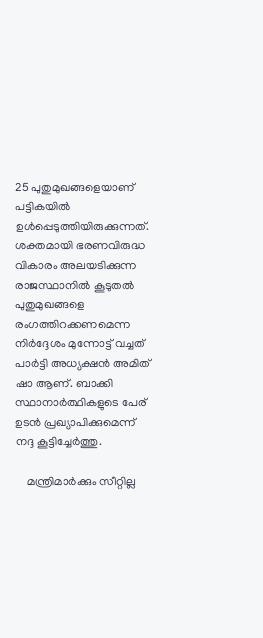25 പുതുമുഖങ്ങളെയാണ് പട്ടികയിൽ ഉൾപ്പെടുത്തിയിരുക്കുന്നത്. ശക്തമായി ഭരണവിരുദ്ധ വികാരം അലയടിക്കുന്ന രാജസ്ഥാനിൽ കൂടുതൽ പുതുമുഖങ്ങളെ രംഗത്തിറക്കണമെന്ന നിർദ്ദേശം മുന്നോട്ട് വച്ചത് പാർട്ടി അധ്യക്ഷൻ അമിത് ഷാ ആണ്. ബാക്കി സ്ഥാനാർത്ഥികളുടെ പേര് ഉടൻ പ്രഖ്യാപിക്കുമെന്ന് നദ്ദ കൂട്ടിച്ചേർത്തു.

    മന്ത്രിമാർക്കും സീറ്റില്ല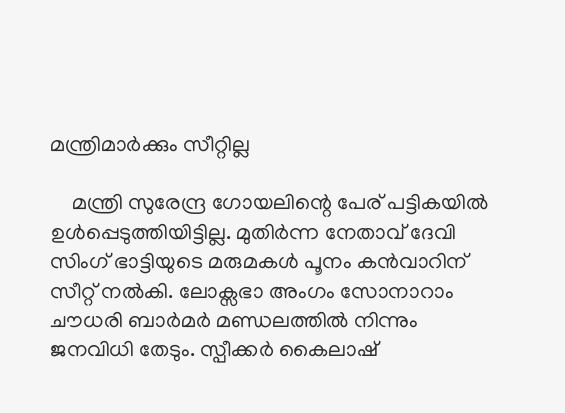മന്ത്രിമാർക്കും സീറ്റില്ല

    മന്ത്രി സുരേന്ദ്ര ഗോയലിന്റെ പേര് പട്ടികയിൽ ഉൾപ്പെടുത്തിയിട്ടില്ല. മുതിർന്ന നേതാവ് ദേവി സിംഗ് ഭാട്ടിയുടെ മരുമകൾ പൂനം കൻവാറിന് സീറ്റ് നൽകി. ലോക്സഭാ അംഗം സോനാറാം ചൗധരി ബാർമർ മണ്ഡലത്തിൽ നിന്നും ജനവിധി തേടും. സ്പീക്കർ കൈലാഷ്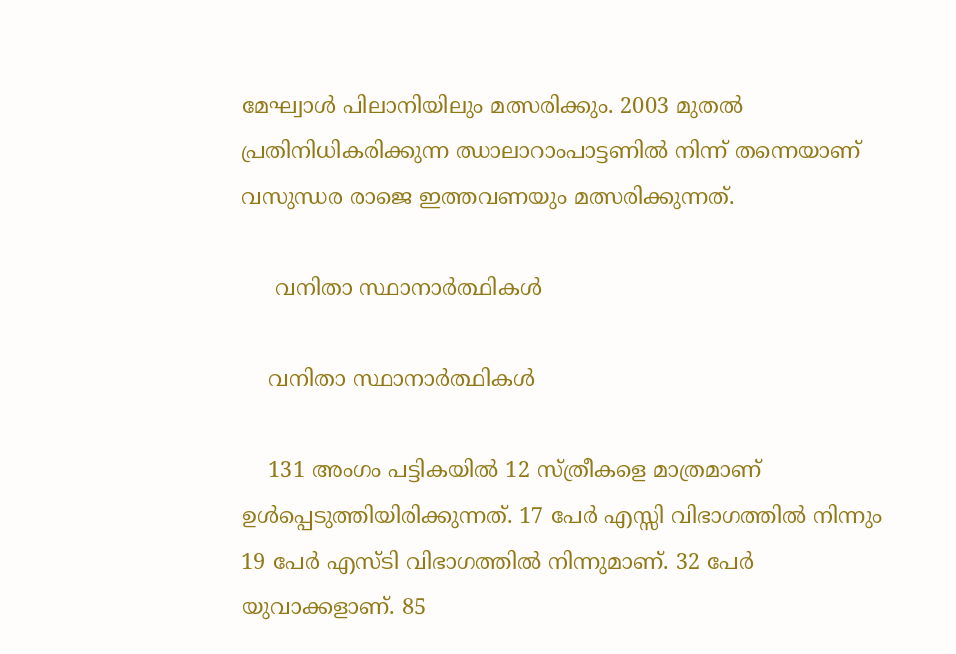മേഘ്വാൾ പിലാനിയിലും മത്സരിക്കും. 2003 മുതൽ പ്രതിനിധികരിക്കുന്ന ഝാലാറാംപാട്ടണിൽ നിന്ന് തന്നെയാണ് വസുന്ധര രാജെ ഇത്തവണയും മത്സരിക്കുന്നത്.

     വനിതാ സ്ഥാനാർത്ഥികൾ

    വനിതാ സ്ഥാനാർത്ഥികൾ

    131 അംഗം പട്ടികയിൽ 12 സ്ത്രീകളെ മാത്രമാണ് ഉൾപ്പെടുത്തിയിരിക്കുന്നത്. 17 പേർ എസ്സി വിഭാഗത്തിൽ നിന്നും 19 പേർ എസ്ടി വിഭാഗത്തിൽ നിന്നുമാണ്. 32 പേർ യുവാക്കളാണ്. 85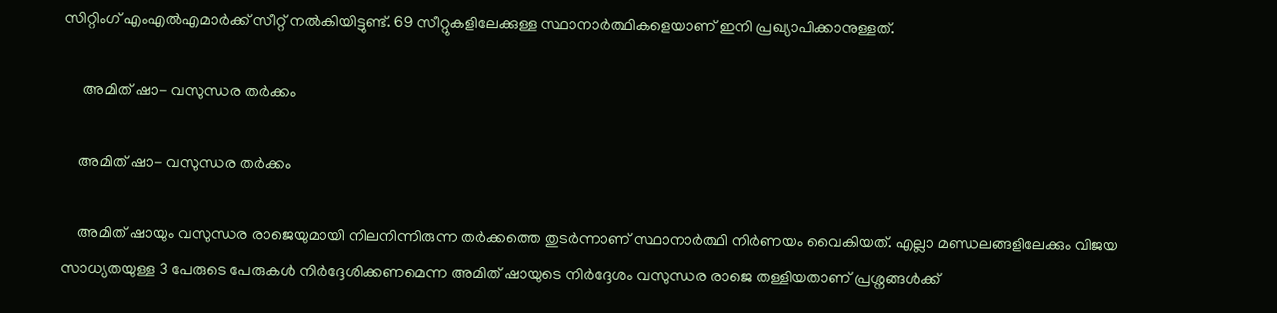സിറ്റിംഗ് എംഎൽഎമാർക്ക് സീറ്റ് നൽകിയിട്ടുണ്ട്. 69 സീറ്റുകളിലേക്കുള്ള സ്ഥാനാർത്ഥികളെയാണ് ഇനി പ്രഖ്യാപിക്കാനുള്ളത്.

     അമിത് ഷാ- വസുന്ധര തർക്കം

    അമിത് ഷാ- വസുന്ധര തർക്കം

    അമിത് ഷായും വസുന്ധര രാജെയുമായി നിലനിന്നിരുന്ന തർക്കത്തെ തുടർന്നാണ് സ്ഥാനാർത്ഥി നിർണയം വൈകിയത്. എല്ലാ മണ്ഡലങ്ങളിലേക്കും വിജയ സാധ്യതയുള്ള 3 പേരുടെ പേരുകൾ നിർദ്ദേശിക്കണമെന്ന അമിത് ഷായുടെ നിർദ്ദേശം വസുന്ധര രാജെ തള്ളിയതാണ് പ്രശ്നങ്ങൾക്ക്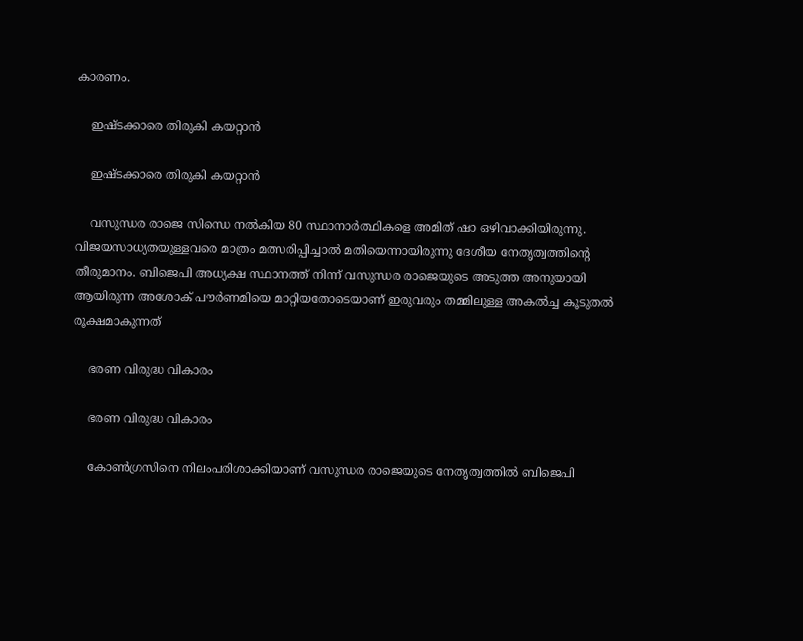കാരണം.

    ഇഷ്ടക്കാരെ തിരുകി കയറ്റാൻ

    ഇഷ്ടക്കാരെ തിരുകി കയറ്റാൻ

    വസുന്ധര രാജെ സിന്ധെ നൽകിയ 80 സ്ഥാനാർത്ഥികളെ അമിത് ഷാ ഒഴിവാക്കിയിരുന്നു. വിജയസാധ്യതയുള്ളവരെ മാത്രം മത്സരിപ്പിച്ചാൽ മതിയെന്നായിരുന്നു ദേശീയ നേതൃത്വത്തിന്റെ തീരുമാനം. ബിജെപി അധ്യക്ഷ സ്ഥാനത്ത് നിന്ന് വസുന്ധര രാജെയുടെ അടുത്ത അനുയായി ആയിരുന്ന അശോക് പൗർണമിയെ മാറ്റിയതോടെയാണ് ഇരുവരും തമ്മിലുള്ള അകൽച്ച കൂടുതൽ രൂക്ഷമാകുന്നത്

    ഭരണ വിരുദ്ധ വികാരം

    ഭരണ വിരുദ്ധ വികാരം

    കോൺഗ്രസിനെ നിലംപരിശാക്കിയാണ് വസുന്ധര രാജെയുടെ നേതൃത്വത്തിൽ ബിജെപി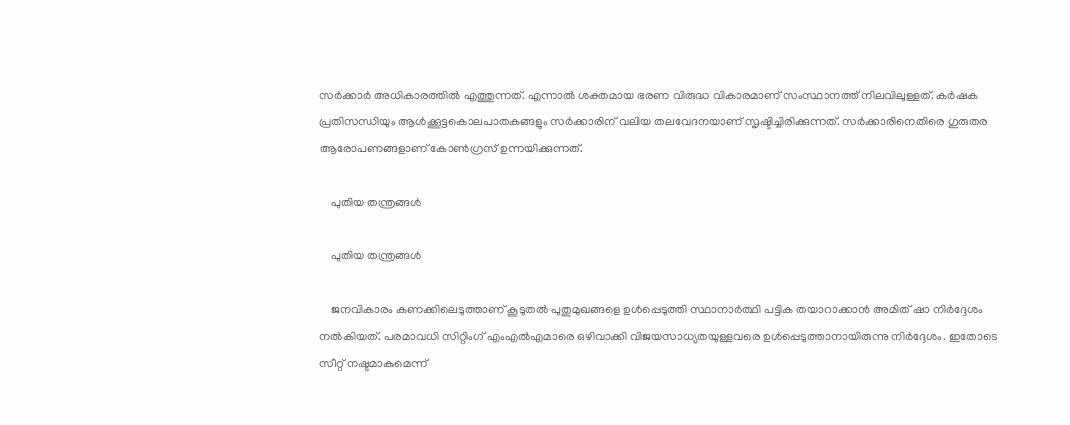സർക്കാർ അധികാരത്തിൽ എത്തുന്നത്. എന്നാൽ ശക്തമായ ഭരണ വിരുദ്ധ വികാരമാണ് സംസ്ഥാനത്ത് നിലവിലുള്ളത്. കർഷക പ്രതിസന്ധിയും ആൾക്കൂട്ടകൊലപാതകങ്ങളും സർക്കാരിന് വലിയ തലവേദനയാണ് സൃഷ്ടിച്ചിരിക്കുന്നത്. സർക്കാരിനെതിരെ ഗുരുതര ആരോപണങ്ങളാണ് കോൺഗ്രസ് ഉന്നയിക്കുന്നത്.

    പുതിയ തന്ത്രങ്ങൾ

    പുതിയ തന്ത്രങ്ങൾ

    ജനവികാരം കണക്കിലെടുത്താണ് കൂടുതൽ പുതുമുഖങ്ങളെ ഉൾപ്പെടുത്തി സ്ഥാനാർത്ഥി പട്ടിക തയാറാക്കാൻ അമിത് ഷാ നിർദ്ദേശം നൽകിയത്. പരമാവധി സിറ്റിംഗ് എംഎൽഎമാരെ ഒഴിവാക്കി വിജയസാധ്യതയുള്ളവരെ ഉൾപ്പെടുത്താനായിരുന്നു നിർദ്ദേശം. ഇതോടെ സീറ്റ് നഷ്ടമാകുമെന്ന്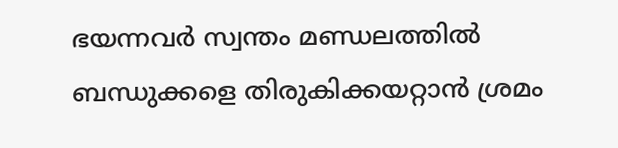ഭയന്നവർ സ്വന്തം മണ്ഡലത്തിൽ ബന്ധുക്കളെ തിരുകിക്കയറ്റാൻ ശ്രമം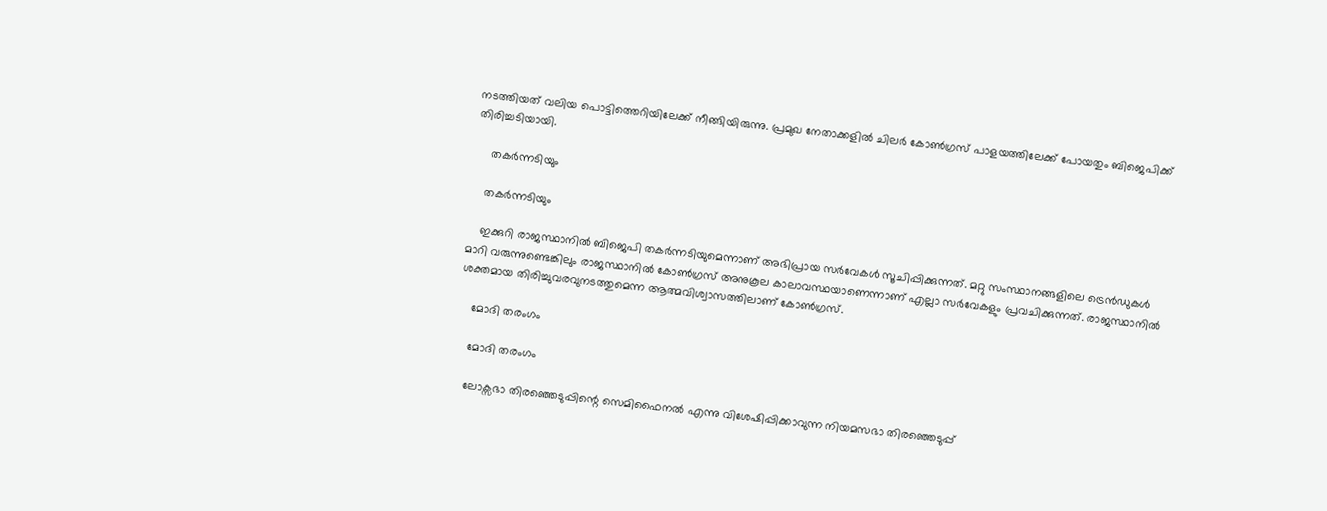നടത്തിയത് വലിയ പൊട്ടിത്തെറിയിലേക്ക് നീങ്ങിയിരുന്നു. പ്രമുഖ നേതാക്കളിൽ ചിലർ കോൺഗ്രസ് പാളയത്തിലേക്ക് പോയതും ബിജെപിക്ക് തിരിച്ചടിയായി.

     തകർന്നടിയും

    തകർന്നടിയും

    ഇക്കുറി രാജസ്ഥാനിൽ ബിജെപി തകർന്നടിയുമെന്നാണ് അഭിപ്രായ സർവേകൾ സൂചിപ്പിക്കുന്നത്. മറ്റു സംസ്ഥാനങ്ങളിലെ ട്രെൻഡുകൾ മാറി വരുന്നുണ്ടെങ്കിലും രാജസ്ഥാനിൽ കോൺഗ്രസ് അനുകൂല കാലാവസ്ഥയാണെന്നാണ് എല്ലാ സർവേകളും പ്രവചിക്കുന്നത്. രാജസ്ഥാനിൽ ശക്തമായ തിരിച്ചുവരവുനടത്തുമെന്ന ആത്മവിശ്വാസത്തിലാണ് കോൺഗ്രസ്.

    മോദി തരംഗം

    മോദി തരംഗം

    ലോക്സഭാ തിരഞ്ഞെടുപ്പിന്റെ സെമിഫൈനൽ എന്നു വിശേഷിപ്പിക്കാവുന്ന നിയമസഭാ തിരഞ്ഞെടുപ്പ്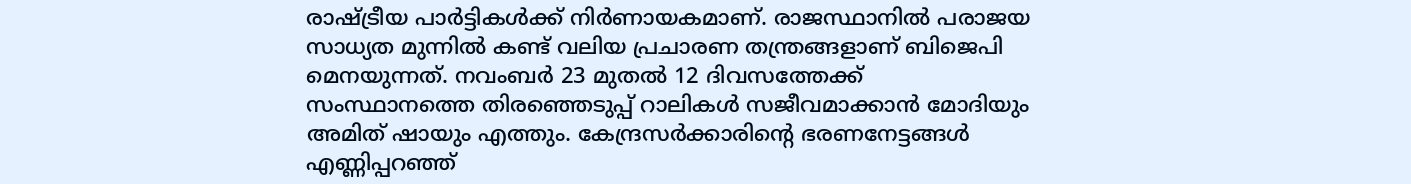രാഷ്ട്രീയ പാർട്ടികൾക്ക് നിർണായകമാണ്. രാജസ്ഥാനിൽ പരാജയ സാധ്യത മുന്നിൽ കണ്ട് വലിയ പ്രചാരണ തന്ത്രങ്ങളാണ് ബിജെപി മെനയുന്നത്. നവംബർ 23 മുതൽ 12 ദിവസത്തേക്ക് സംസ്ഥാനത്തെ തിരഞ്ഞെടുപ്പ് റാലികൾ സജീവമാക്കാൻ മോദിയും അമിത് ഷായും എത്തും. കേന്ദ്രസർക്കാരിന്റെ ഭരണനേട്ടങ്ങൾ എണ്ണിപ്പറഞ്ഞ്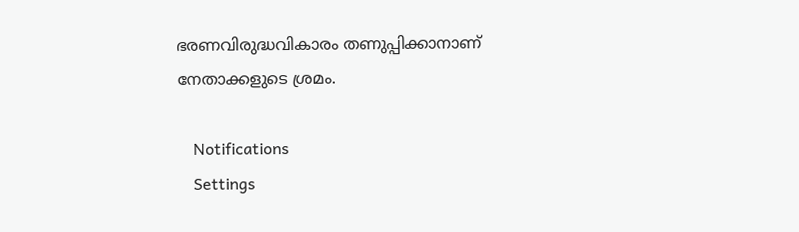ഭരണവിരുദ്ധവികാരം തണുപ്പിക്കാനാണ് നേതാക്കളുടെ ശ്രമം.

    Notifications
    Settings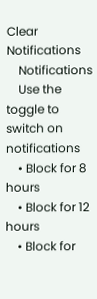Clear Notifications
    Notifications
    Use the toggle to switch on notifications
    • Block for 8 hours
    • Block for 12 hours
    • Block for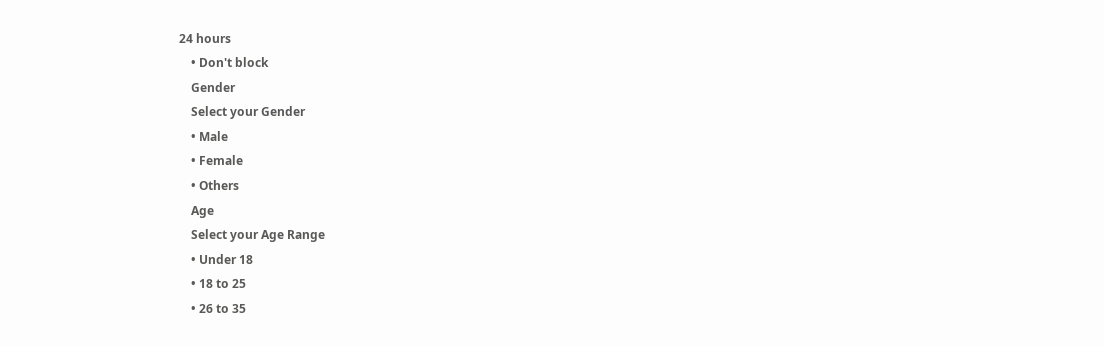24 hours
    • Don't block
    Gender
    Select your Gender
    • Male
    • Female
    • Others
    Age
    Select your Age Range
    • Under 18
    • 18 to 25
    • 26 to 35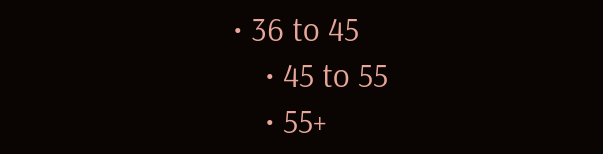• 36 to 45
    • 45 to 55
    • 55+